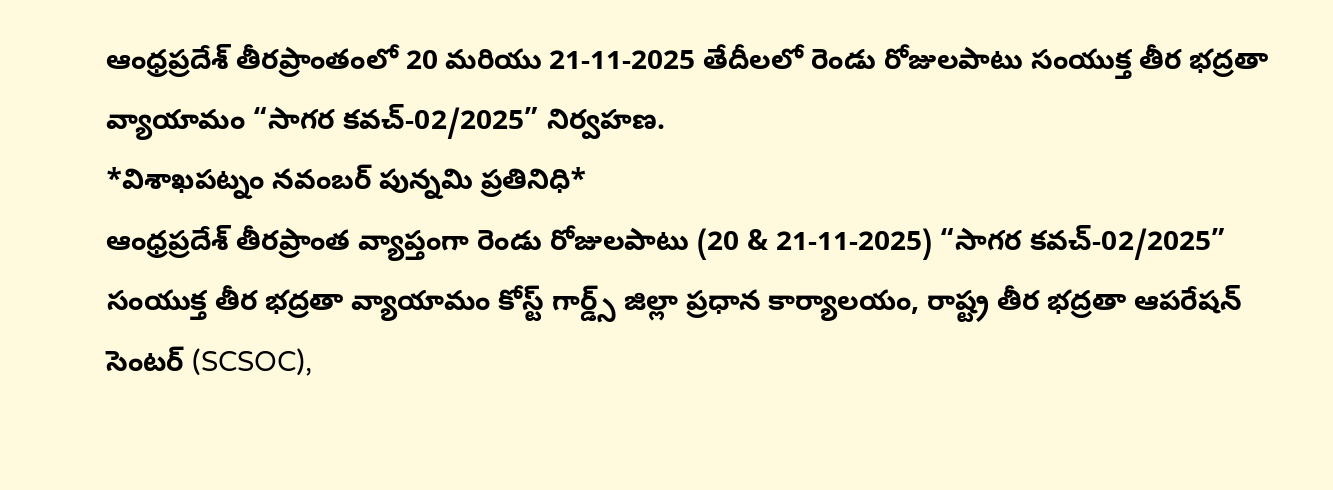ఆంధ్రప్రదేశ్ తీరప్రాంతంలో 20 మరియు 21-11-2025 తేదీలలో రెండు రోజులపాటు సంయుక్త తీర భద్రతా వ్యాయామం “సాగర కవచ్-02/2025” నిర్వహణ.
*విశాఖపట్నం నవంబర్ పున్నమి ప్రతినిధి*
ఆంధ్రప్రదేశ్ తీరప్రాంత వ్యాప్తంగా రెండు రోజులపాటు (20 & 21-11-2025) “సాగర కవచ్-02/2025” సంయుక్త తీర భద్రతా వ్యాయామం కోస్ట్ గార్డ్స్ జిల్లా ప్రధాన కార్యాలయం, రాష్ట్ర తీర భద్రతా ఆపరేషన్ సెంటర్ (SCSOC),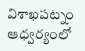విశాఖపట్నం ఆధ్వర్యంలో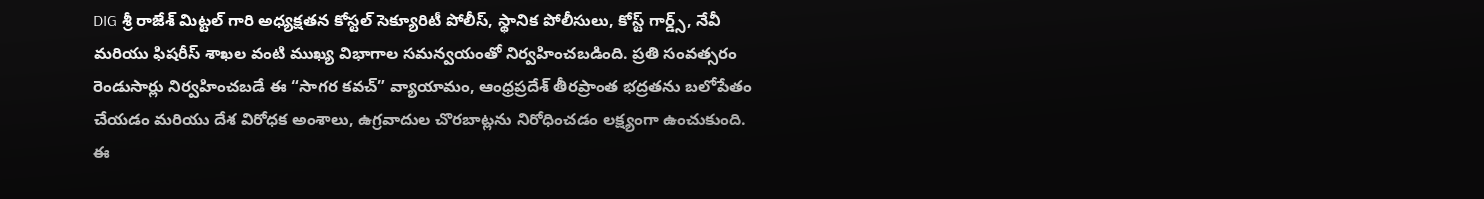DIG శ్రీ రాజేశ్ మిట్టల్ గారి అధ్యక్షతన కోస్టల్ సెక్యూరిటీ పోలీస్, స్థానిక పోలీసులు, కోస్ట్ గార్డ్స్, నేవీ మరియు ఫిషరీస్ శాఖల వంటి ముఖ్య విభాగాల సమన్వయంతో నిర్వహించబడింది. ప్రతి సంవత్సరం రెండుసార్లు నిర్వహించబడే ఈ “సాగర కవచ్” వ్యాయామం, ఆంధ్రప్రదేశ్ తీరప్రాంత భద్రతను బలోపేతం చేయడం మరియు దేశ విరోధక అంశాలు, ఉగ్రవాదుల చొరబాట్లను నిరోధించడం లక్ష్యంగా ఉంచుకుంది.
ఈ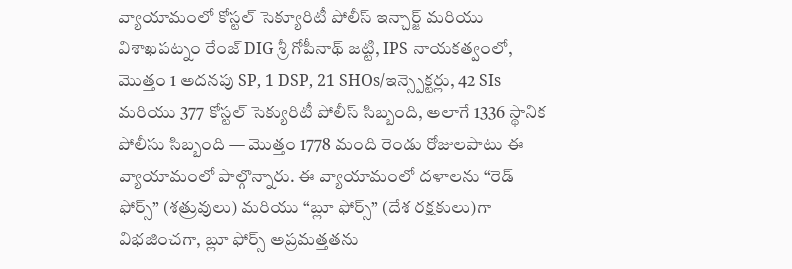వ్యాయామంలో కోస్టల్ సెక్యూరిటీ పోలీస్ ఇన్చార్జ్ మరియు విశాఖపట్నం రేంజ్ DIG శ్రీ గోపీనాథ్ జట్టి, IPS నాయకత్వంలో, మొత్తం 1 అదనపు SP, 1 DSP, 21 SHOs/ఇన్స్పెక్టర్లు, 42 SIs మరియు 377 కోస్టల్ సెక్యురిటీ పోలీస్ సిబ్బంది, అలాగే 1336 స్థానిక పోలీసు సిబ్బంది — మొత్తం 1778 మంది రెండు రోజులపాటు ఈ వ్యాయామంలో పాల్గొన్నారు. ఈ వ్యాయామంలో దళాలను “రెడ్ ఫోర్స్” (శత్రువులు) మరియు “బ్లూ ఫోర్స్” (దేశ రక్షకులు)గా విభజించగా, బ్లూ ఫోర్స్ అప్రమత్తతను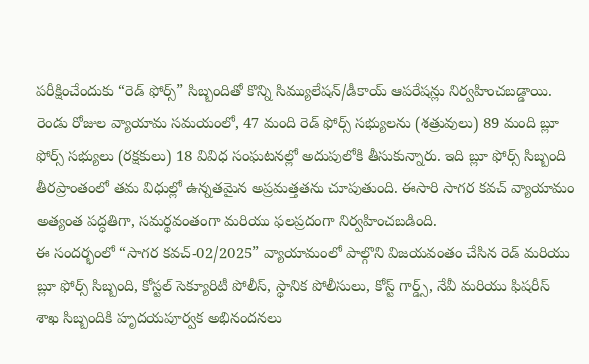పరీక్షించేందుకు “రెడ్ ఫోర్స్” సిబ్బందితో కొన్ని సిమ్యులేషన్/డీకాయ్ ఆపరేషన్లు నిర్వహించబడ్డాయి.
రెండు రోజుల వ్యాయామ సమయంలో, 47 మంది రెడ్ ఫోర్స్ సభ్యులను (శత్రువులు) 89 మంది బ్లూ ఫోర్స్ సభ్యులు (రక్షకులు) 18 వివిధ సంఘటనల్లో అదుపులోకి తీసుకున్నారు. ఇది బ్లూ ఫోర్స్ సిబ్బంది తీరప్రాంతంలో తమ విధుల్లో ఉన్నతమైన అప్రమత్తతను చూపుతుంది. ఈసారి సాగర కవచ్ వ్యాయామం అత్యంత పద్ధతిగా, సమర్థవంతంగా మరియు ఫలప్రదంగా నిర్వహించబడింది.
ఈ సందర్భంలో “సాగర కవచ్-02/2025” వ్యాయామంలో పాల్గొని విజయవంతం చేసిన రెడ్ మరియు బ్లూ ఫోర్స్ సిబ్బంది, కోస్టల్ సెక్యూరిటీ పోలీస్, స్థానిక పోలీసులు, కోస్ట్ గార్డ్స్, నేవీ మరియు ఫిషరీస్ శాఖ సిబ్బందికి హృదయపూర్వక అభినందనలు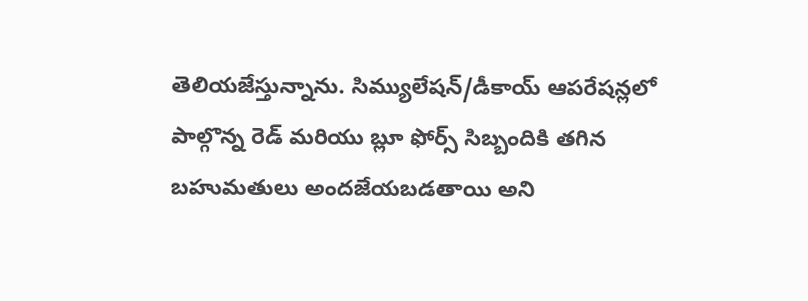తెలియజేస్తున్నాను. సిమ్యులేషన్/డీకాయ్ ఆపరేషన్లలో పాల్గొన్న రెడ్ మరియు బ్లూ ఫోర్స్ సిబ్బందికి తగిన బహుమతులు అందజేయబడతాయి అని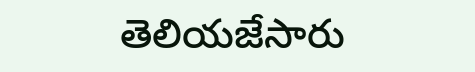తెలియజేసారు